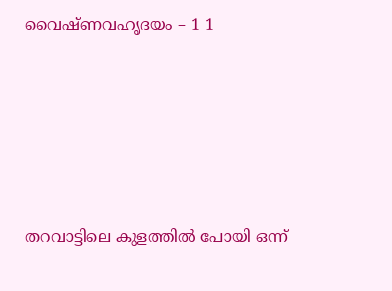വൈഷ്ണവഹൃദയം – 1 1





തറവാട്ടിലെ കുളത്തിൽ പോയി ഒന്ന്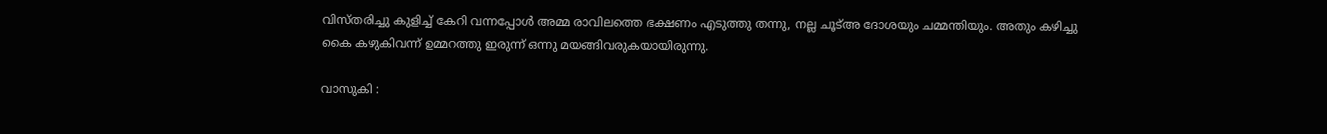വിസ്തരിച്ചു കുളിച്ച് കേറി വന്നപ്പോൾ അമ്മ രാവിലത്തെ ഭക്ഷണം എടുത്തു തന്നു, നല്ല ചൂട്അ ദോശയും ചമ്മന്തിയും. അതും കഴിച്ചു കൈ കഴുകിവന്ന് ഉമ്മറത്തു ഇരുന്ന് ഒന്നു മയങ്ങിവരുകയായിരുന്നു.

വാസുകി :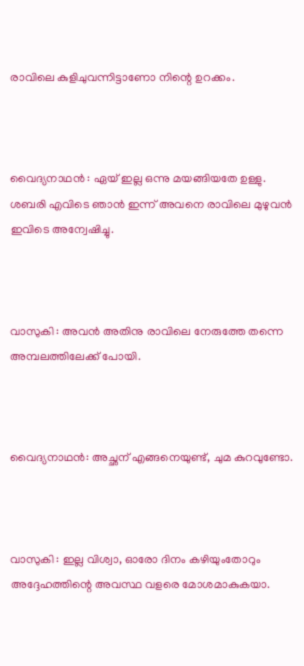രാവിലെ കുളിചുവന്നിട്ടാണോ നിന്റെ ഉറക്കം.



വൈദ്യനാഥൻ : ഏയ് ഇല്ല ഒന്നു മയങ്ങിയതേ ഉള്ളു. ശബരി എവിടെ ഞാൻ ഇന്ന് അവനെ രാവിലെ മുഴുവൻ ഇവിടെ അന്വേഷിച്ചു.



വാസുകി : അവൻ അതിനു രാവിലെ നേരുത്തേ തന്നെ അമ്പലത്തിലേക്ക് പോയി.



വൈദ്യനാഥൻ: അച്ഛന് എങ്ങനെയുണ്ട്, ചുമ കുറവുണ്ടോ.



വാസുകി : ഇല്ല വിശ്വാ, ഓരോ ദിനം കഴിയുംതോറും അദ്ദേഹത്തിന്റെ അവസ്ഥ വളരെ മോശമാകുകയാ.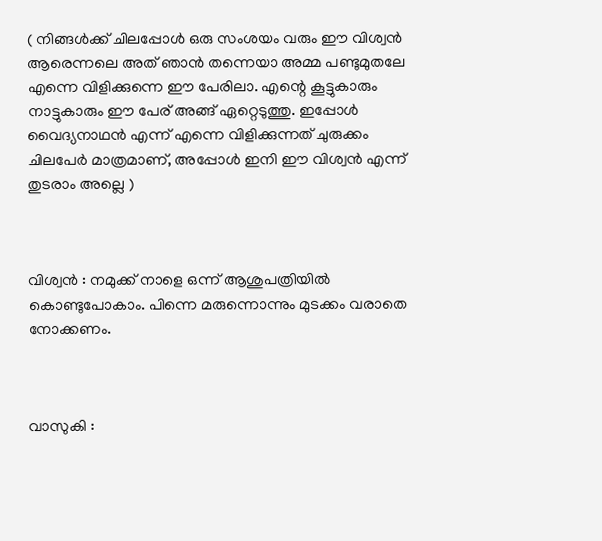( നിങ്ങൾക്ക് ചിലപ്പോൾ ഒരു സംശയം വരും ഈ വിശ്വൻ ആരെന്നലെ അത് ഞാൻ തന്നെയാ അമ്മ പണ്ടുമുതലേ എന്നെ വിളിക്കുന്നെ ഈ പേരിലാ. എന്റെ കൂട്ടുകാരും നാട്ടുകാരും ഈ പേര് അങ്ങ് ഏറ്റെടുത്തു. ഇപ്പോൾ വൈദ്യനാഥൻ എന്ന് എന്നെ വിളിക്കുന്നത് ചുരുക്കം ചിലപേർ മാത്രമാണ്, അപ്പോൾ ഇനി ഈ വിശ്വൻ എന്ന് തുടരാം അല്ലെ )



വിശ്വൻ : നമുക്ക് നാളെ ഒന്ന് ആശുപത്രിയിൽ കൊണ്ടുപോകാം. പിന്നെ മരുന്നൊന്നും മുടക്കം വരാതെ നോക്കണം.



വാസുകി :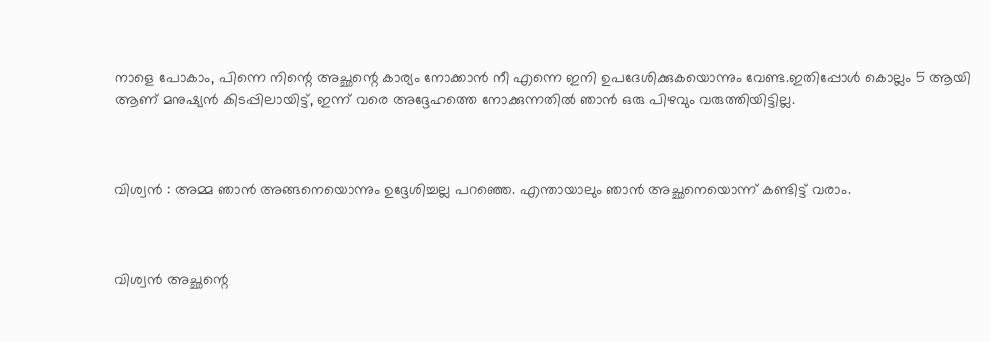നാളെ പോകാം, പിന്നെ നിന്റെ അച്ഛന്റെ കാര്യം നോക്കാൻ നീ എന്നെ ഇനി ഉപദേശിക്കുകയൊന്നും വേണ്ട.ഇതിപ്പോൾ കൊല്ലം 5 ആയി ആണ് മനുഷ്യൻ കിടപ്പിലായിട്ട്, ഇന്ന് വരെ അദ്ദേഹത്തെ നോക്കുന്നതിൽ ഞാൻ ഒരു പിഴവും വരുത്തിയിട്ടില്ല.



വിശ്വൻ : അമ്മ ഞാൻ അങ്ങനെയൊന്നും ഉദ്ദേശിച്ചല്ല പറഞ്ഞെ. എന്തായാലും ഞാൻ അച്ഛനെയൊന്ന് കണ്ടിട്ട് വരാം.



വിശ്വൻ അച്ഛന്റെ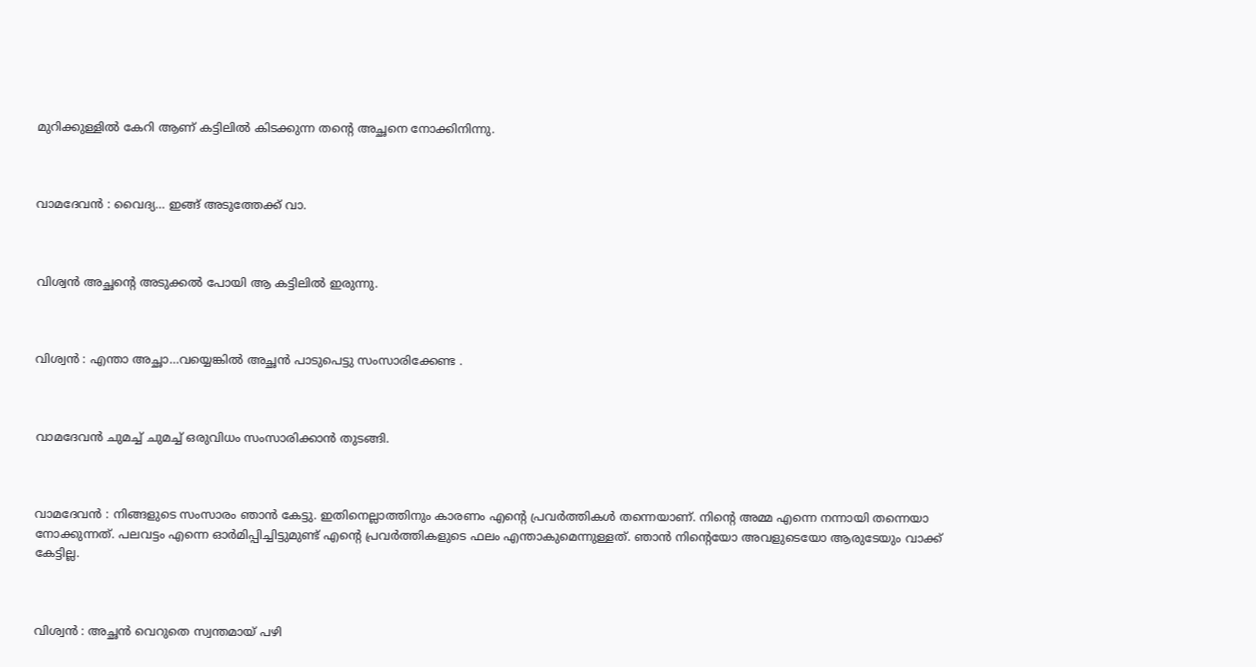മുറിക്കുള്ളിൽ കേറി ആണ് കട്ടിലിൽ കിടക്കുന്ന തന്റെ അച്ഛനെ നോക്കിനിന്നു.



വാമദേവൻ : വൈദ്യ… ഇങ്ങ് അടുത്തേക്ക് വാ.



വിശ്വൻ അച്ഛന്റെ അടുക്കൽ പോയി ആ കട്ടിലിൽ ഇരുന്നു.



വിശ്വൻ : എന്താ അച്ഛാ…വയ്യെങ്കിൽ അച്ഛൻ പാടുപെട്ടു സംസാരിക്കേണ്ട .



വാമദേവൻ ചുമച്ച് ചുമച്ച് ഒരുവിധം സംസാരിക്കാൻ തുടങ്ങി.



വാമദേവൻ : നിങ്ങളുടെ സംസാരം ഞാൻ കേട്ടു. ഇതിനെല്ലാത്തിനും കാരണം എന്റെ പ്രവർത്തികൾ തന്നെയാണ്. നിന്റെ അമ്മ എന്നെ നന്നായി തന്നെയാ നോക്കുന്നത്. പലവട്ടം എന്നെ ഓർമിപ്പിച്ചിട്ടുമുണ്ട് എന്റെ പ്രവർത്തികളുടെ ഫലം എന്താകുമെന്നുള്ളത്. ഞാൻ നിന്റെയോ അവളുടെയോ ആരുടേയും വാക്ക് കേട്ടില്ല.



വിശ്വൻ : അച്ഛൻ വെറുതെ സ്വന്തമായ് പഴി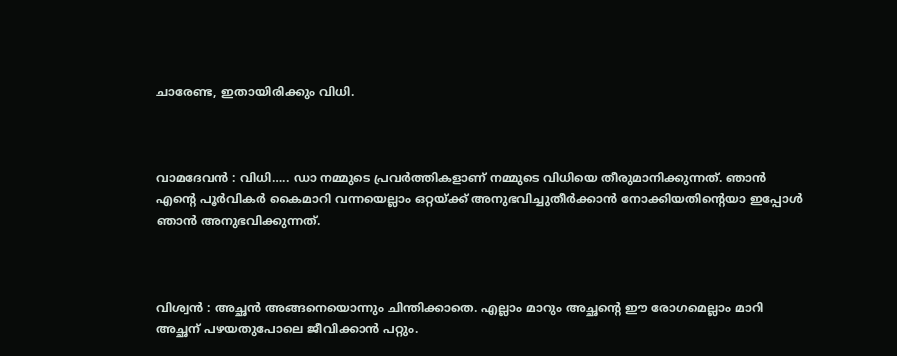ചാരേണ്ട, ഇതായിരിക്കും വിധി.



വാമദേവൻ : വിധി….. ഡാ നമ്മുടെ പ്രവർത്തികളാണ് നമ്മുടെ വിധിയെ തീരുമാനിക്കുന്നത്. ഞാൻ എന്റെ പൂർവികർ കൈമാറി വന്നയെല്ലാം ഒറ്റയ്ക്ക് അനുഭവിച്ചുതീർക്കാൻ നോക്കിയതിന്റെയാ ഇപ്പോൾ ഞാൻ അനുഭവിക്കുന്നത്.



വിശ്വൻ : അച്ഛൻ അങ്ങനെയൊന്നും ചിന്തിക്കാതെ. എല്ലാം മാറും അച്ഛന്റെ ഈ രോഗമെല്ലാം മാറി അച്ഛന് പഴയതുപോലെ ജീവിക്കാൻ പറ്റും.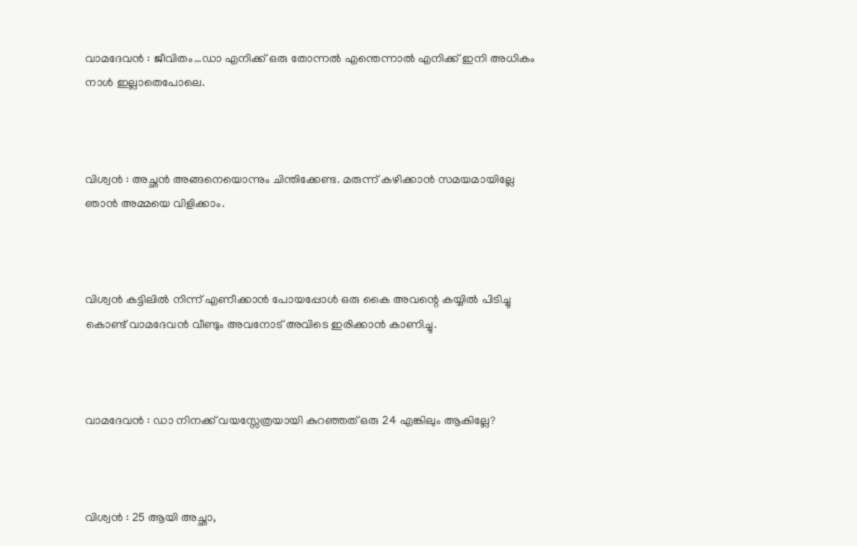വാമദേവൻ : ജീവിതം…ഡാ എനിക്ക് ഒരു തോന്നൽ എന്തെന്നാൽ എനിക്ക് ഇനി അധികം നാൾ ഇല്ലാതെപോലെ.



വിശ്വൻ : അച്ഛൻ അങ്ങനെയൊന്നും ചിന്തിക്കേണ്ട. മരുന്ന് കഴിക്കാൻ സമയമായില്ലേ ഞാൻ അമ്മയെ വിളിക്കാം.



വിശ്വൻ കട്ടിലിൽ നിന്ന് എണീക്കാൻ പോയപ്പോൾ ഒരു കൈ അവന്റെ കയ്യിൽ പിടിച്ചു കൊണ്ട് വാമദേവൻ വീണ്ടും അവനോട് അവിടെ ഇരിക്കാൻ കാണിച്ചു.



വാമദേവൻ : ഡാ നിനക്ക് വയസ്സേത്രയായി കുറഞ്ഞത് ഒരു 24 എങ്കിലും ആകില്ലേ?



വിശ്വൻ : 25 ആയി അച്ഛാ,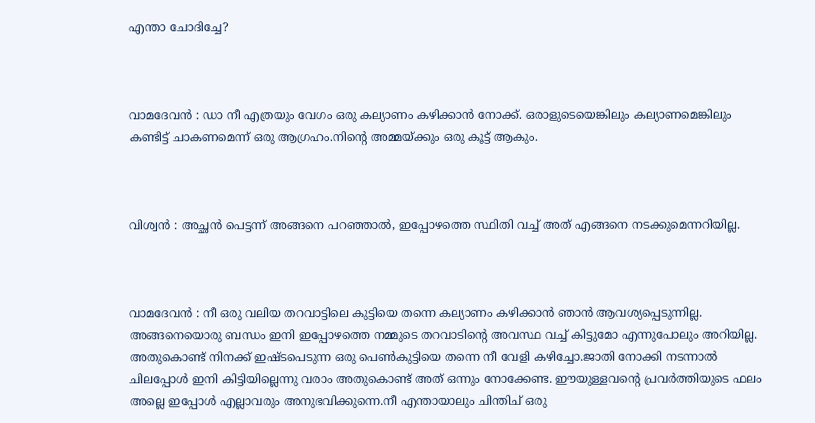എന്താ ചോദിച്ചേ?



വാമദേവൻ : ഡാ നീ എത്രയും വേഗം ഒരു കല്യാണം കഴിക്കാൻ നോക്ക്. ഒരാളുടെയെങ്കിലും കല്യാണമെങ്കിലും കണ്ടിട്ട് ചാകണമെന്ന് ഒരു ആഗ്രഹം.നിന്റെ അമ്മയ്ക്കും ഒരു കൂട്ട് ആകും.



വിശ്വൻ : അച്ഛൻ പെട്ടന്ന് അങ്ങനെ പറഞ്ഞാൽ, ഇപ്പോഴത്തെ സ്ഥിതി വച്ച് അത് എങ്ങനെ നടക്കുമെന്നറിയില്ല.



വാമദേവൻ : നീ ഒരു വലിയ തറവാട്ടിലെ കുട്ടിയെ തന്നെ കല്യാണം കഴിക്കാൻ ഞാൻ ആവശ്യപ്പെടുന്നില്ല. അങ്ങനെയൊരു ബന്ധം ഇനി ഇപ്പോഴത്തെ നമ്മുടെ തറവാടിന്റെ അവസ്ഥ വച്ച് കിട്ടുമോ എന്നുപോലും അറിയില്ല. അതുകൊണ്ട് നിനക്ക് ഇഷ്ടപെടുന്ന ഒരു പെൺകുട്ടിയെ തന്നെ നീ വേളി കഴിച്ചോ.ജാതി നോക്കി നടന്നാൽ ചിലപ്പോൾ ഇനി കിട്ടിയില്ലെന്നു വരാം അതുകൊണ്ട് അത് ഒന്നും നോക്കേണ്ട. ഈയുള്ളവന്റെ പ്രവർത്തിയുടെ ഫലം അല്ലെ ഇപ്പോൾ എല്ലാവരും അനുഭവിക്കുന്നെ.നീ എന്തായാലും ചിന്തിച് ഒരു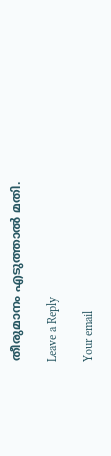തീരുമാനം എടുത്താൽ മതി.

Leave a Reply

Your email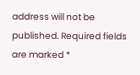address will not be published. Required fields are marked *